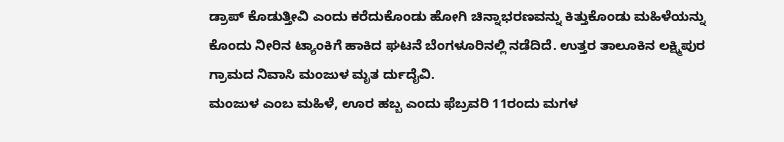ಡ್ರಾಪ್ ಕೊಡುತ್ತೀವಿ ಎಂದು ಕರೆದುಕೊಂಡು ಹೋಗಿ ಚಿನ್ನಾಭರಣವನ್ನು ಕಿತ್ತುಕೊಂಡು ಮಹಿಳೆಯನ್ನು ಕೊಂದು ನೀರಿನ ಟ್ಯಾಂಕಿಗೆ ಹಾಕಿದ ಘಟನೆ ಬೆಂಗಳೂರಿನಲ್ಲಿ ನಡೆದಿದೆ. ಉತ್ತರ ತಾಲೂಕಿನ ಲಕ್ಷ್ಮಿಪುರ ಗ್ರಾಮದ ನಿವಾಸಿ ಮಂಜುಳ ಮೃತ ರ್ದುದೈವಿ.
ಮಂಜುಳ ಎಂಬ ಮಹಿಳೆ, ಊರ ಹಬ್ಬ ಎಂದು ಫೆಬ್ರವರಿ 11ರಂದು ಮಗಳ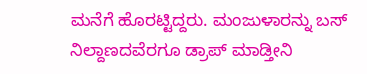ಮನೆಗೆ ಹೊರಟ್ಟಿದ್ದರು. ಮಂಜುಳಾರನ್ನು ಬಸ್ ನಿಲ್ದಾಣದವೆರಗೂ ಡ್ರಾಪ್ ಮಾಡ್ತೀನಿ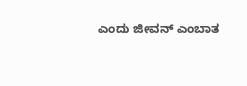ಎಂದು ಜೀವನ್ ಎಂಬಾತ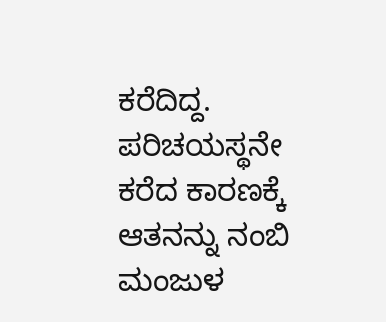ಕರೆದಿದ್ದ. ಪರಿಚಯಸ್ಥನೇ ಕರೆದ ಕಾರಣಕ್ಕೆ ಆತನನ್ನು ನಂಬಿ ಮಂಜುಳ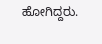ಹೋಗಿದ್ದರು.